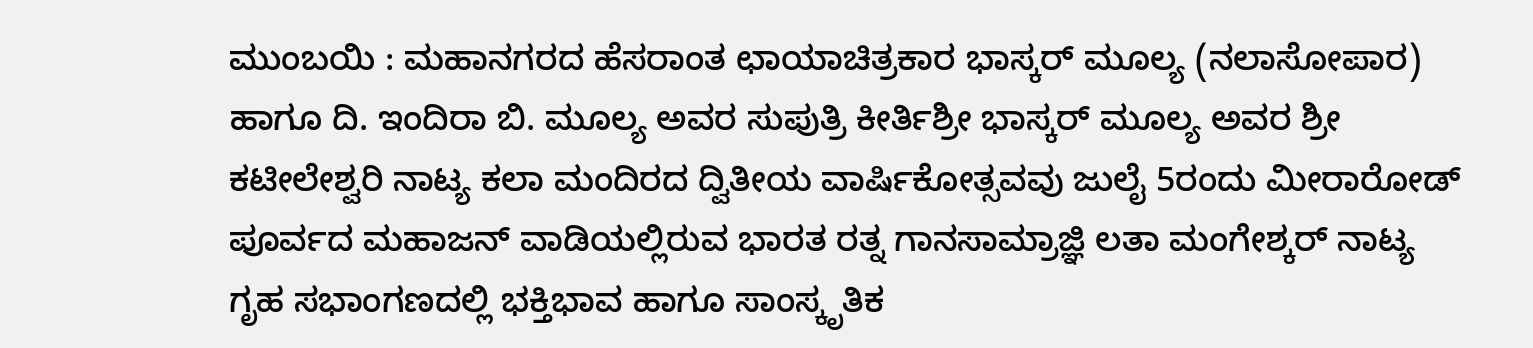ಮುಂಬಯಿ : ಮಹಾನಗರದ ಹೆಸರಾಂತ ಛಾಯಾಚಿತ್ರಕಾರ ಭಾಸ್ಕರ್ ಮೂಲ್ಯ (ನಲಾಸೋಪಾರ) ಹಾಗೂ ದಿ. ಇಂದಿರಾ ಬಿ. ಮೂಲ್ಯ ಅವರ ಸುಪುತ್ರಿ ಕೀರ್ತಿಶ್ರೀ ಭಾಸ್ಕರ್ ಮೂಲ್ಯ ಅವರ ಶ್ರೀ ಕಟೀಲೇಶ್ವರಿ ನಾಟ್ಯ ಕಲಾ ಮಂದಿರದ ದ್ವಿತೀಯ ವಾರ್ಷಿಕೋತ್ಸವವು ಜುಲೈ 5ರಂದು ಮೀರಾರೋಡ್ ಪೂರ್ವದ ಮಹಾಜನ್ ವಾಡಿಯಲ್ಲಿರುವ ಭಾರತ ರತ್ನ ಗಾನಸಾಮ್ರಾಜ್ಞಿ ಲತಾ ಮಂಗೇಶ್ಕರ್ ನಾಟ್ಯ ಗೃಹ ಸಭಾಂಗಣದಲ್ಲಿ ಭಕ್ತಿಭಾವ ಹಾಗೂ ಸಾಂಸ್ಕೃತಿಕ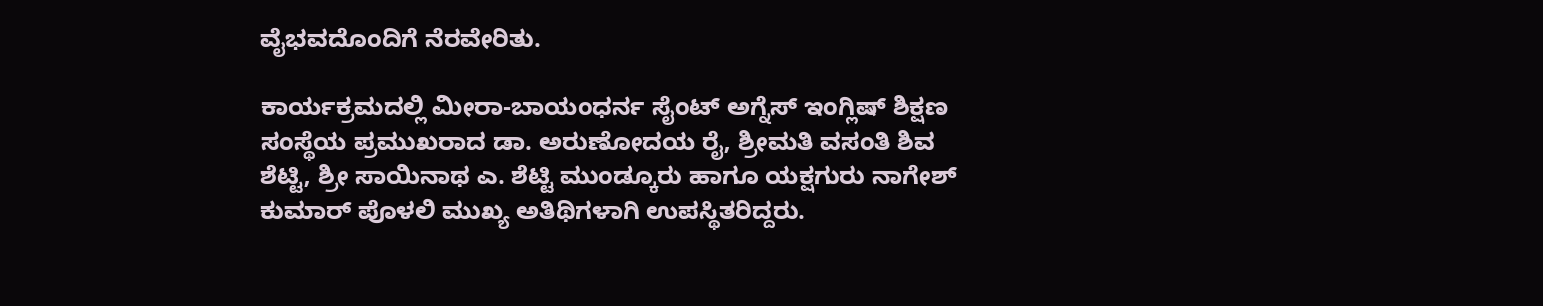ವೈಭವದೊಂದಿಗೆ ನೆರವೇರಿತು.

ಕಾರ್ಯಕ್ರಮದಲ್ಲಿ ಮೀರಾ-ಬಾಯಂಧರ್ನ ಸೈಂಟ್ ಅಗ್ನೆಸ್ ಇಂಗ್ಲಿಷ್ ಶಿಕ್ಷಣ ಸಂಸ್ಥೆಯ ಪ್ರಮುಖರಾದ ಡಾ. ಅರುಣೋದಯ ರೈ, ಶ್ರೀಮತಿ ವಸಂತಿ ಶಿವ ಶೆಟ್ಟಿ, ಶ್ರೀ ಸಾಯಿನಾಥ ಎ. ಶೆಟ್ಟಿ ಮುಂಡ್ಕೂರು ಹಾಗೂ ಯಕ್ಷಗುರು ನಾಗೇಶ್ ಕುಮಾರ್ ಪೊಳಲಿ ಮುಖ್ಯ ಅತಿಥಿಗಳಾಗಿ ಉಪಸ್ಥಿತರಿದ್ದರು.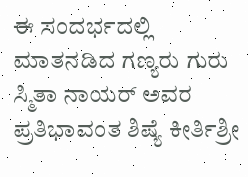ಈ ಸಂದರ್ಭದಲ್ಲಿ ಮಾತನಡಿದ ಗಣ್ಯರು ಗುರು ಸ್ಮಿತಾ ನಾಯರ್ ಅವರ ಪ್ರತಿಭಾವಂತ ಶಿಷ್ಯೆ ಕೀರ್ತಿಶ್ರೀ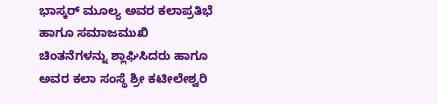ಭಾಸ್ಕರ್ ಮೂಲ್ಯ ಅವರ ಕಲಾಪ್ರತಿಭೆ ಹಾಗೂ ಸಮಾಜಮುಖಿ ಚಿಂತನೆಗಳನ್ನು ಶ್ಲಾಘಿಸಿದರು ಹಾಗೂ ಅವರ ಕಲಾ ಸಂಸ್ಥೆ ಶ್ರೀ ಕಟೀಲೇಶ್ವರಿ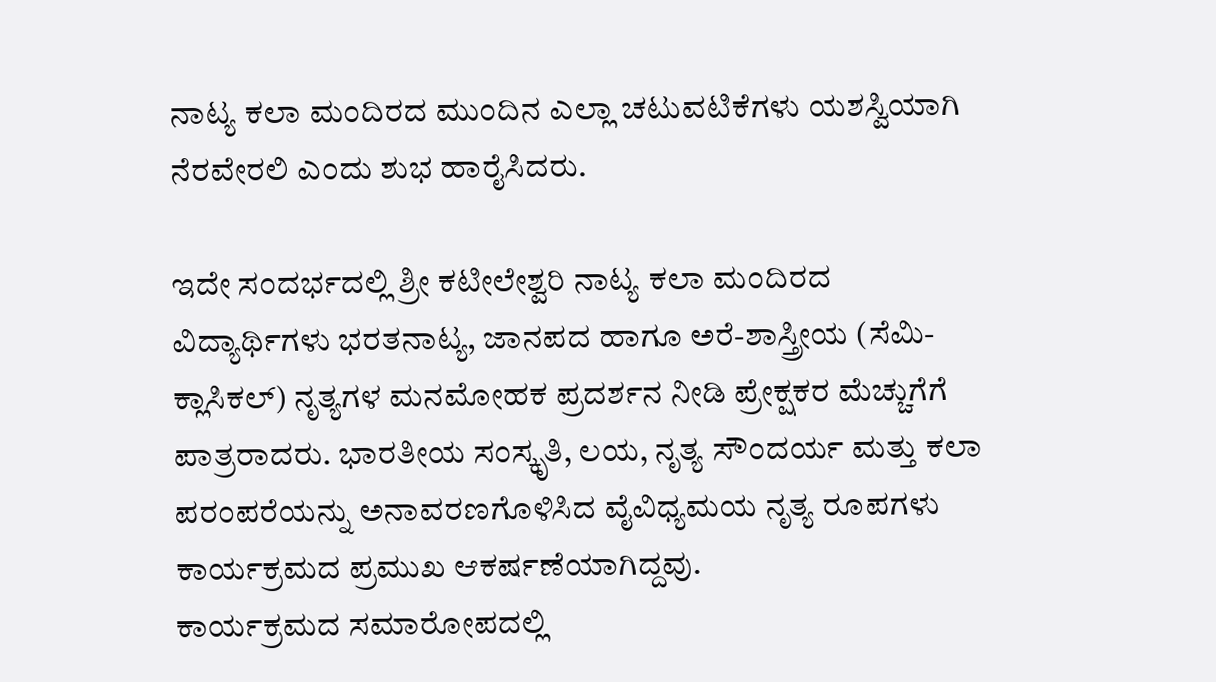ನಾಟ್ಯ ಕಲಾ ಮಂದಿರದ ಮುಂದಿನ ಎಲ್ಲಾ ಚಟುವಟಿಕೆಗಳು ಯಶಸ್ವಿಯಾಗಿ ನೆರವೇರಲಿ ಎಂದು ಶುಭ ಹಾರೈಸಿದರು.

ಇದೇ ಸಂದರ್ಭದಲ್ಲಿ ಶ್ರೀ ಕಟೀಲೇಶ್ವರಿ ನಾಟ್ಯ ಕಲಾ ಮಂದಿರದ ವಿದ್ಯಾರ್ಥಿಗಳು ಭರತನಾಟ್ಯ, ಜಾನಪದ ಹಾಗೂ ಅರೆ-ಶಾಸ್ತ್ರೀಯ (ಸೆಮಿ-ಕ್ಲಾಸಿಕಲ್) ನೃತ್ಯಗಳ ಮನಮೋಹಕ ಪ್ರದರ್ಶನ ನೀಡಿ ಪ್ರೇಕ್ಷಕರ ಮೆಚ್ಚುಗೆಗೆ ಪಾತ್ರರಾದರು. ಭಾರತೀಯ ಸಂಸ್ಕೃತಿ, ಲಯ, ನೃತ್ಯ ಸೌಂದರ್ಯ ಮತ್ತು ಕಲಾ ಪರಂಪರೆಯನ್ನು ಅನಾವರಣಗೊಳಿಸಿದ ವೈವಿಧ್ಯಮಯ ನೃತ್ಯ ರೂಪಗಳು ಕಾರ್ಯಕ್ರಮದ ಪ್ರಮುಖ ಆಕರ್ಷಣೆಯಾಗಿದ್ದವು.
ಕಾರ್ಯಕ್ರಮದ ಸಮಾರೋಪದಲ್ಲಿ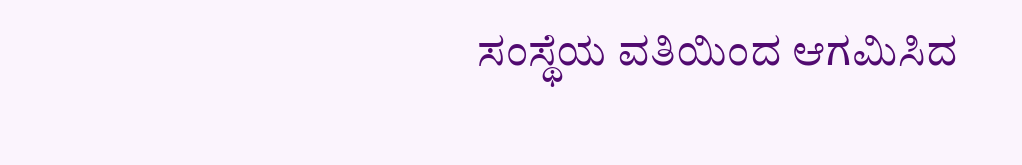ಸಂಸ್ಥೆಯ ವತಿಯಿಂದ ಆಗಮಿಸಿದ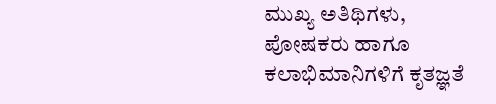ಮುಖ್ಯ ಅತಿಥಿಗಳು, ಪೋಷಕರು ಹಾಗೂ ಕಲಾಭಿಮಾನಿಗಳಿಗೆ ಕೃತಜ್ಞತೆ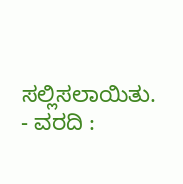ಸಲ್ಲಿಸಲಾಯಿತು.
- ವರದಿ :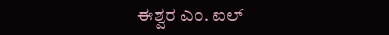ಈಶ್ವರ ಎಂ. ಐಲ್